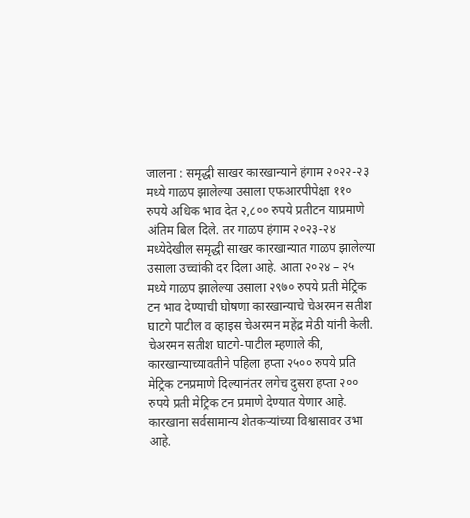जालना : समृद्धी साखर कारखान्याने हंगाम २०२२-२३ मध्ये गाळप झालेल्या उसाला एफआरपीपेक्षा ११० रुपये अधिक भाव देत २,८०० रुपये प्रतीटन याप्रमाणे अंतिम बिल दिले. तर गाळप हंगाम २०२३-२४ मध्येदेखील समृद्धी साखर कारखान्यात गाळप झालेल्या उसाला उच्चांकी दर दिला आहे. आता २०२४ – २५ मध्ये गाळप झालेल्या उसाला २९७० रुपये प्रती मेट्रिक टन भाव देण्याची घोषणा कारखान्याचे चेअरमन सतीश घाटगे पाटील व व्हाइस चेअरमन महेंद्र मेठी यांनी केली.
चेअरमन सतीश घाटगे-पाटील म्हणाले की, कारखान्याच्यावतीने पहिला हप्ता २५०० रुपये प्रति मेट्रिक टनप्रमाणे दिल्यानंतर लगेच दुसरा हप्ता २०० रुपये प्रती मेट्रिक टन प्रमाणे देण्यात येणार आहे. कारखाना सर्वसामान्य शेतकऱ्यांच्या विश्वासावर उभा आहे.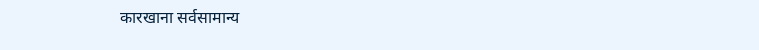कारखाना सर्वसामान्य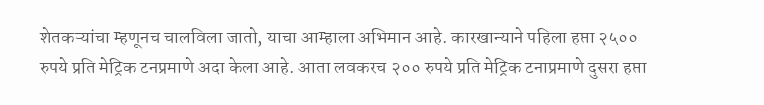शेतकऱ्यांचा म्हणूनच चालविला जातो, याचा आम्हाला अभिमान आहे. कारखान्याने पहिला हप्ता २५०० रुपये प्रति मेट्रिक टनप्रमाणे अदा केला आहे. आता लवकरच २०० रुपये प्रति मेट्रिक टनाप्रमाणे दुसरा हप्ता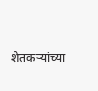शेतकऱ्यांच्या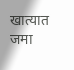खात्यात जमा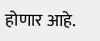होणार आहे.